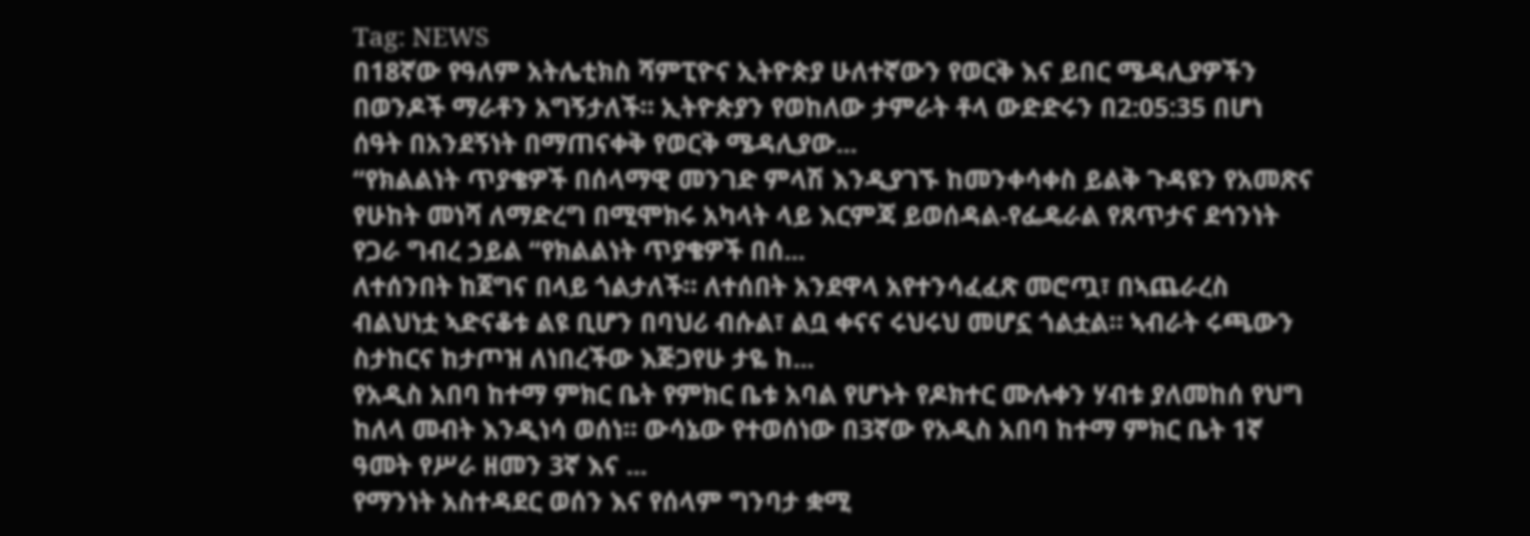Tag: NEWS
በ18ኛው የዓለም አትሌቲክስ ሻምፒዮና ኢትዮጵያ ሁለተኛውን የወርቅ እና ይበር ሜዳሊያዎችን በወንዶች ማራቶን አግኝታለች። ኢትዮጵያን የወከለው ታምራት ቶላ ውድድሩን በ2:05:35 በሆነ ሰዓት በአንደኝነት በማጠናቀቅ የወርቅ ሜዳሊያው...
“የክልልነት ጥያቄዎች በሰላማዊ መንገድ ምላሽ እንዲያገኙ ከመንቀሳቀስ ይልቅ ጉዳዩን የአመጽና የሁከት መነሻ ለማድረግ በሚሞክሩ አካላት ላይ እርምጃ ይወሰዳል-የፌዴራል የጸጥታና ደኅንነት የጋራ ግብረ ኃይል “የክልልነት ጥያቄዎች በሰ...
ለተሰንበት ከጀግና በላይ ጎልታለች። ለተሰበት አንደዋላ አየተንሳፈፈጽ መሮጧ፣ በኣጨራረስ ብልህነቷ ኣድናቆቱ ልዩ ቢሆን በባህሪ ብሱል፣ ልቧ ቀናና ሩህሩህ መሆኗ ጎልቷል። ኣብራት ሩጫውን ስታከርና ከታጦዝ ለነበረችው እጅጋየሁ ታዬ ከ...
የአዲስ አበባ ከተማ ምክር ቤት የምክር ቤቱ አባል የሆኑት የዶክተር ሙሉቀን ሃብቱ ያለመከሰ የህግ ከለላ መብት እንዲነሳ ወሰነ። ውሳኔው የተወሰነው በ3ኛው የአዲስ አበባ ከተማ ምክር ቤት 1ኛ ዓመት የሥራ ዘመን 3ኛ እና ...
የማንነት አስተዳደር ወሰን እና የሰላም ግንባታ ቋሚ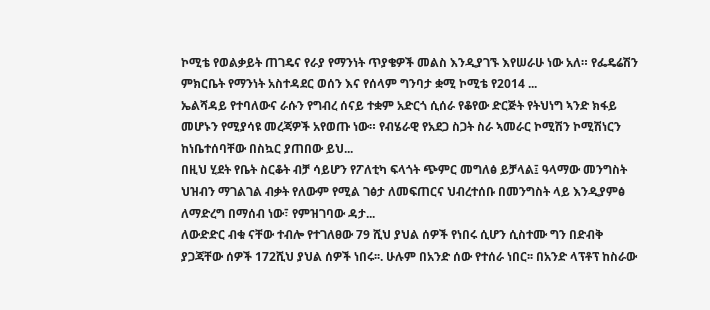ኮሚቴ የወልቃይት ጠገዴና የራያ የማንነት ጥያቄዎች መልስ እንዲያገኙ እየሠራሁ ነው አለ። የፌዴሬሽን ምክርቤት የማንነት አስተዳደር ወሰን እና የሰላም ግንባታ ቋሚ ኮሚቴ የ2014 ...
ኤልሻዳይ የተባለውና ራሱን የግብረ ሰናይ ተቋም አድርጎ ሲሰራ የቆየው ድርጅት የትህነግ ኣንድ ክፋይ መሆኑን የሚያሳዩ መረጃዎች አየወጡ ነው። የብሄራዊ የአደጋ ስጋት ስራ ኣመራር ኮሚሽን ኮሚሽነርን ከነቤተሰባቸው በስኳር ያጠበው ይህ...
በዚህ ሂደት የቤት ስርቆት ብቻ ሳይሆን የፖለቲካ ፍላጎት ጭምር መግለፅ ይቻላል፤ ዓላማው መንግስት ህዝብን ማገልገል ብቃት የለውም የሚል ገፅታ ለመፍጠርና ህብረተሰቡ በመንግስት ላይ እንዲያምፅ ለማድረግ በማሰብ ነው፣ የምዝገባው ዳታ...
ለውድድር ብቁ ናቸው ተብሎ የተገለፀው 79 ሺህ ያህል ሰዎች የነበሩ ሲሆን ሲስተሙ ግን በድብቅ ያጋጃቸው ሰዎች 172ሺህ ያህል ሰዎች ነበሩ፡፡. ሁሉም በአንድ ሰው የተሰራ ነበር፡፡ በአንድ ላፕቶፕ ከስራው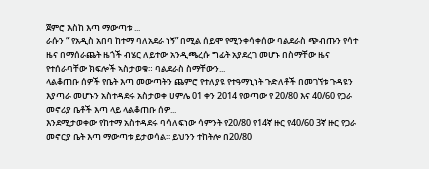ጀምሮ እስከ እጣ ማውጣቱ ...
ራሱን “ የአዲስ አበባ ከተማ ባለአደራ ነኝ” በሚል ሰይሞ የሚንቀሳቀሰው ባልደራስ ጭብጡን የሳተ ዜና በማሰራጨት ዜጎች ብሄር ለይተው አንዲጫረሱ ግፊት አያደረገ መሆኑ በስማቸው ዜና የተሰራባቸው ክፍሎች ኣስታወቁ። ባልደራስ ስማቸውን...
ላልቆጠቡ ሰዎች የቤት እጣ መውጣትን ጨምሮ የተለያዩ የተዓማኒነት ጉድለቶች በመገኘቱ ጉዳዩን እያጣራ መሆኑን አስተዳደሩ አስታወቀ ሀምሌ 01 ቀን 2014 የወጣው የ 20/80 እና 40/60 የጋራ መኖሪያ ቤቶች እጣ ላይ ላልቆጠቡ ሰዎ...
እንደሚታወቀው የከተማ አስተዳደሩ ባሳለፍነው ሳምንት የ20/80 የ14ኛ ዙር የ40/60 3ኛ ዙር የጋራ መኖርያ ቤት እጣ ማውጣቱ ይታወሳል፡፡ ይህንን ተከትሎ በ20/80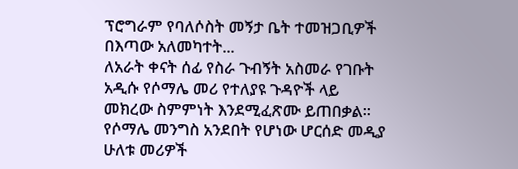ፕሮግራም የባለሶስት መኝታ ቤት ተመዝጋቢዎች በእጣው አለመካተት...
ለአራት ቀናት ሰፊ የስራ ጉብኝት አስመራ የገቡት አዲሱ የሶማሌ መሪ የተለያዩ ጉዳዮች ላይ መክረው ስምምነት እንደሚፈጽሙ ይጠበቃል። የሶማሌ መንግስ አንደበት የሆነው ሆርሰድ መዲያ ሁለቱ መሪዎች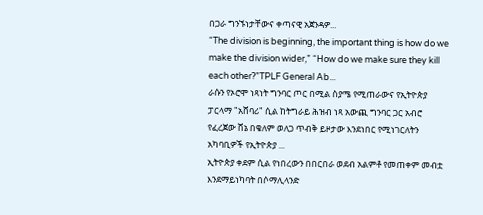በጋራ ግንኙነታቸውና ቀጣናዊ አጀንዳዎ...
“The division is beginning, the important thing is how do we make the division wider,” “How do we make sure they kill each other?”TPLF General Ab...
ራሱን የኦሮሞ ነጻነት ግንባር ጦር በሚል ስያሜ የሚጠራውና የኢትዮጵያ ፓርላማ "አሸባሪ" ሲል ከትግራይ ሕዝብ ነጻ አውጪ ግንባር ጋር አብሮ የፈረጀው ሸኔ በቄለም ወለጋ ጥብቅ ይዞታው እንደነበር የሚነገርለትን አካባቢዎች የኢትዮጵያ ...
ኢትዮጵያ ቀደም ሲል የነበረውን በበርበራ ወደብ አልምቶ የመጠቀም መብቷ እንደማይነካባት በሶማሊላንድ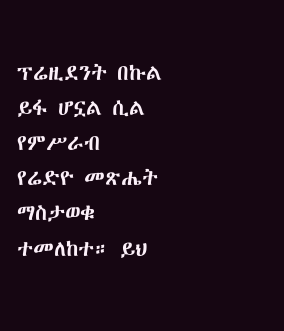ፕሬዚደንት በኩል ይፋ ሆኗል ሲል የምሥራብ የሬድዮ መጽሔት ማስታወቁ ተመለከተ። ይህ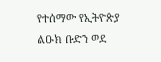የተሰማው የኢትዮጵያ ልዑክ ቡድን ወደ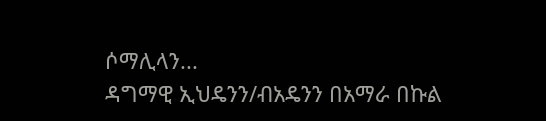ሶማሊላን...
ዳግማዊ ኢህዴንን/ብአዴንን በአማራ በኩል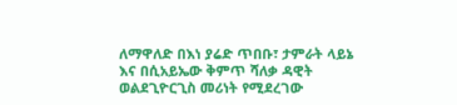ለማዋለድ በእነ ያሬድ ጥበቡ፣ ታምራት ላይኔ እና በሲአይኤው ቅምጥ ሻለቃ ዳዊት ወልደጊዮርጊስ መሪነት የሚደረገው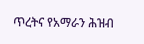ጥረትና የአማራን ሕዝብ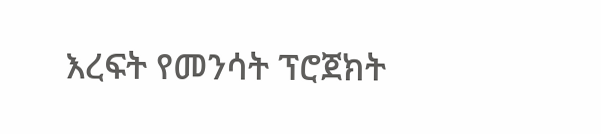እረፍት የመንሳት ፕሮጀክት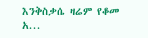እንቅስቃሴ ዛሬም የቆመ አ...